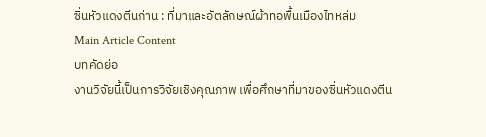ซิ่นหัวแดงตีนก่าน : ที่มาและอัตลักษณ์ผ้าทอพื้นเมืองไทหล่ม
Main Article Content
บทคัดย่อ
งานวิจัยนี้เป็นการวิจัยเชิงคุณภาพ เพื่อศึกษาที่มาของซิ่นหัวแดงตีน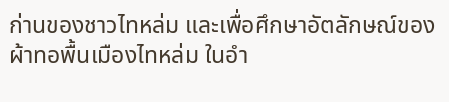ก่านของชาวไทหล่ม และเพื่อศึกษาอัตลักษณ์ของผ้าทอพื้นเมืองไทหล่ม ในอำ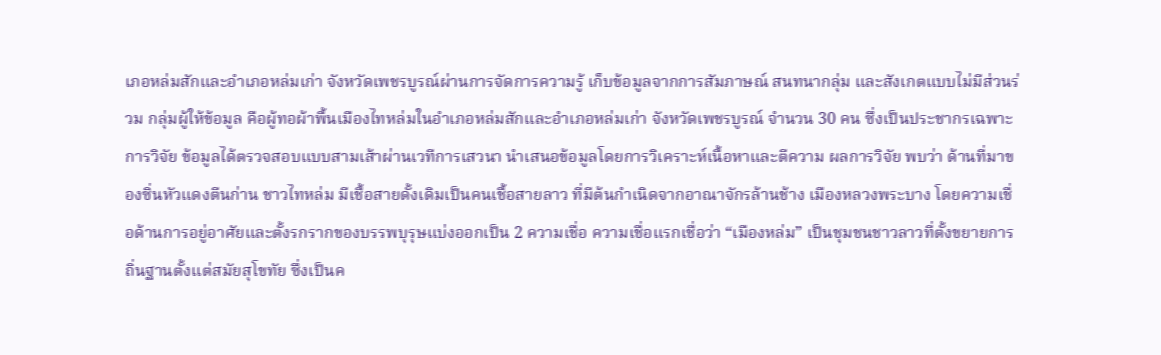เภอหล่มสักและอำเภอหล่มเก่า จังหวัดเพชรบูรณ์ผ่านการจัดการความรู้ เก็บข้อมูลจากการสัมภาษณ์ สนทนากลุ่ม และสังเกตแบบไม่มีส่วนร่วม กลุ่มผู้ให้ข้อมูล คือผู้ทอผ้าพื้นเมืองไทหล่มในอำเภอหล่มสักและอำเภอหล่มเก่า จังหวัดเพชรบูรณ์ จำนวน 30 คน ซึ่งเป็นประชากรเฉพาะการวิจัย ข้อมูลได้ตรวจสอบแบบสามเส้าผ่านเวทีการเสวนา นำเสนอข้อมูลโดยการวิเคราะห์เนื้อหาและตีความ ผลการวิจัย พบว่า ด้านที่มาของซิ่นหัวแดงตีนก่าน ชาวไทหล่ม มีเชื้อสายดั้งเดิมเป็นคนเชื้อสายลาว ที่มีต้นกำเนิดจากอาณาจักรล้านช้าง เมืองหลวงพระบาง โดยความเชื่อด้านการอยู่อาศัยและตั้งรกรากของบรรพบุรุษแบ่งออกเป็น 2 ความเชื่อ ความเชื่อแรกเชื่อว่า “เมืองหล่ม” เป็นชุมชนชาวลาวที่ตั้งขยายการถิ่นฐานตั้งแต่สมัยสุโขทัย ซึ่งเป็นค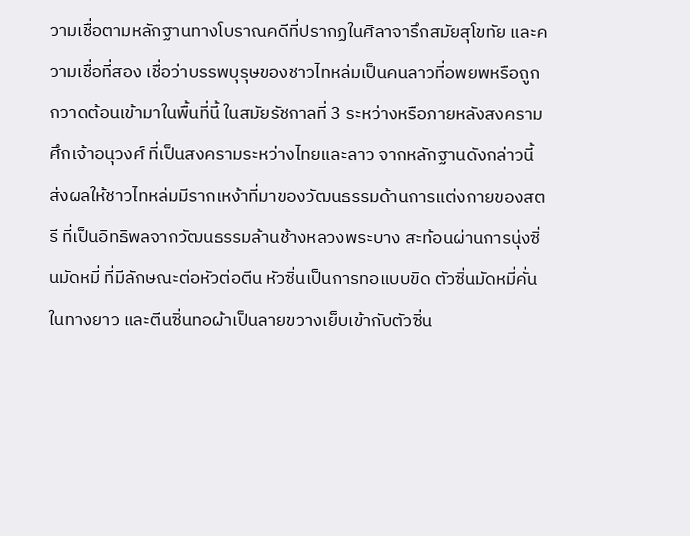วามเชื่อตามหลักฐานทางโบราณคดีที่ปรากฏในศิลาจารึกสมัยสุโขทัย และความเชื่อที่สอง เชื่อว่าบรรพบุรุษของชาวไทหล่มเป็นคนลาวที่อพยพหรือถูกกวาดต้อนเข้ามาในพื้นที่นี้ ในสมัยรัชกาลที่ 3 ระหว่างหรือภายหลังสงครามศึกเจ้าอนุวงศ์ ที่เป็นสงครามระหว่างไทยและลาว จากหลักฐานดังกล่าวนี้ ส่งผลให้ชาวไทหล่มมีรากเหง้าที่มาของวัฒนธรรมด้านการแต่งกายของสตรี ที่เป็นอิทธิพลจากวัฒนธรรมล้านช้างหลวงพระบาง สะท้อนผ่านการนุ่งซิ่นมัดหมี่ ที่มีลักษณะต่อหัวต่อตีน หัวซิ่นเป็นการทอแบบขิด ตัวซิ่นมัดหมี่คั่นในทางยาว และตีนซิ่นทอผ้าเป็นลายขวางเย็บเข้ากับตัวซิ่น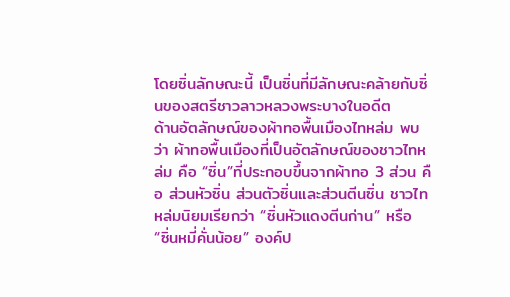โดยซิ่นลักษณะนี้ เป็นซิ่นที่มีลักษณะคล้ายกับซิ่นของสตรีชาวลาวหลวงพระบางในอดีต
ด้านอัตลักษณ์ของผ้าทอพื้นเมืองไทหล่ม พบว่า ผ้าทอพื้นเมืองที่เป็นอัตลักษณ์ของชาวไทหล่ม คือ “ซิ่น”ที่ประกอบขึ้นจากผ้าทอ 3 ส่วน คือ ส่วนหัวซิ่น ส่วนตัวซิ่นและส่วนตีนซิ่น ชาวไทหล่มนิยมเรียกว่า “ซิ่นหัวแดงตีนก่าน” หรือ “ซิ่นหมี่คั่นน้อย” องค์ป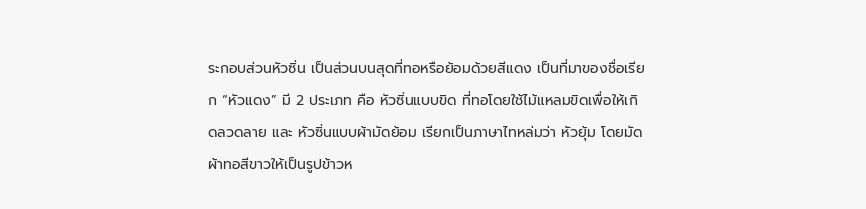ระกอบส่วนหัวซิ่น เป็นส่วนบนสุดที่ทอหรือย้อมด้วยสีแดง เป็นที่มาของชื่อเรียก “หัวแดง” มี 2 ประเภท คือ หัวซิ่นแบบขิด ที่ทอโดยใช้ไม้แหลมขิดเพื่อให้เกิดลวดลาย และ หัวซิ่นแบบผ้ามัดย้อม เรียกเป็นภาษาไทหล่มว่า หัวยุ้ม โดยมัดผ้าทอสีขาวให้เป็นรูปข้าวห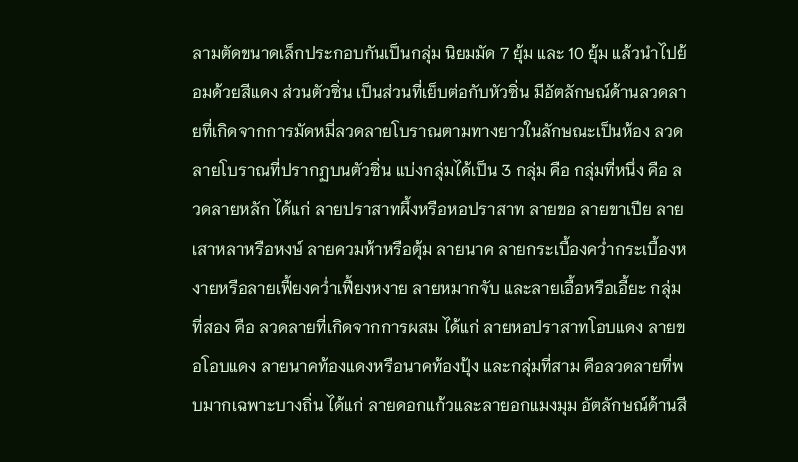ลามตัดขนาดเล็กประกอบกันเป็นกลุ่ม นิยมมัด 7 ยุ้ม และ 10 ยุ้ม แล้วนำไปย้อมด้วยสีแดง ส่วนตัวซิ่น เป็นส่วนที่เย็บต่อกับหัวซิ่น มีอัตลักษณ์ด้านลวดลายที่เกิดจากการมัดหมี่ลวดลายโบราณตามทางยาวในลักษณะเป็นห้อง ลวดลายโบราณที่ปรากฏบนตัวซิ่น แบ่งกลุ่มได้เป็น 3 กลุ่ม คือ กลุ่มที่หนึ่ง คือ ลวดลายหลัก ได้แก่ ลายปราสาทผึ้งหรือหอปราสาท ลายขอ ลายขาเปีย ลายเสาหลาหรือหงษ์ ลายควมห้าหรือตุ้ม ลายนาค ลายกระเบื้องคว่ำกระเบื้องหงายหรือลายเฟี้ยงคว่ำเฟี้ยงหงาย ลายหมากจับ และลายเอื้อหรือเอี้ยะ กลุ่มที่สอง คือ ลวดลายที่เกิดจากการผสม ได้แก่ ลายหอปราสาทโอบแดง ลายขอโอบแดง ลายนาคท้องแดงหรือนาคท้องปุ้ง และกลุ่มที่สาม คือลวดลายที่พบมากเฉพาะบางถิ่น ได้แก่ ลายดอกแก้วและลายอกแมงมุม อัตลักษณ์ด้านสี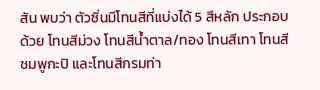สัน พบว่า ตัวซิ่นมีโทนสีที่แบ่งได้ 5 สีหลัก ประกอบด้วย โทนสีม่วง โทนสีน้ำตาล/ทอง โทนสีเทา โทนสีชมพูกะปิ และโทนสีกรมท่า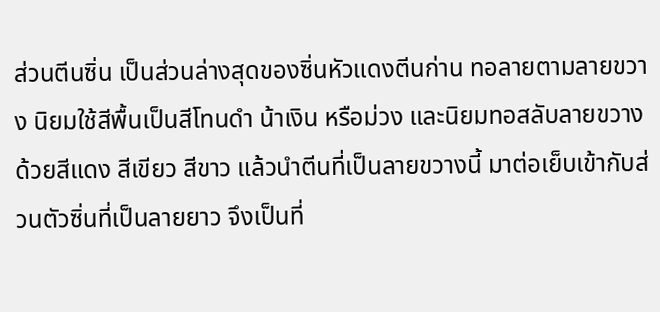ส่วนตีนซิ่น เป็นส่วนล่างสุดของซิ่นหัวแดงตีนก่าน ทอลายตามลายขวาง นิยมใช้สีพื้นเป็นสีโทนดำ น้าเงิน หรือม่วง และนิยมทอสลับลายขวางด้วยสีแดง สีเขียว สีขาว แล้วนำตีนที่เป็นลายขวางนี้ มาต่อเย็บเข้ากับส่วนตัวซิ่นที่เป็นลายยาว จึงเป็นที่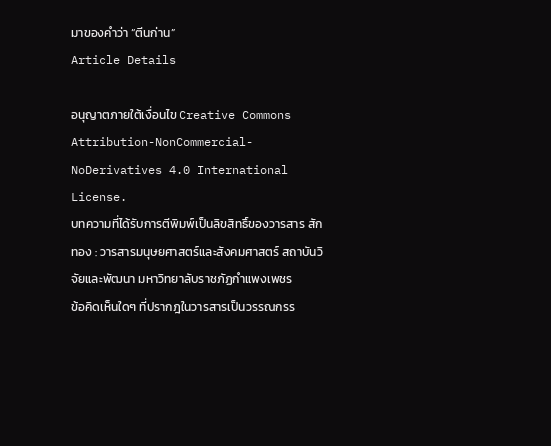มาของคำว่า “ตีนก่าน”
Article Details

อนุญาตภายใต้เงื่อนไข Creative Commons Attribution-NonCommercial-NoDerivatives 4.0 International License.
บทความที่ได้รับการตีพิมพ์เป็นลิขสิทธิ์ของวารสาร สักทอง : วารสารมนุษยศาสตร์และสังคมศาสตร์ สถาบันวิจัยและพัฒนา มหาวิทยาลับราชภัฏกำแพงเพชร
ข้อคิดเห็นใดๆ ที่ปรากฎในวารสารเป็นวรรณกรร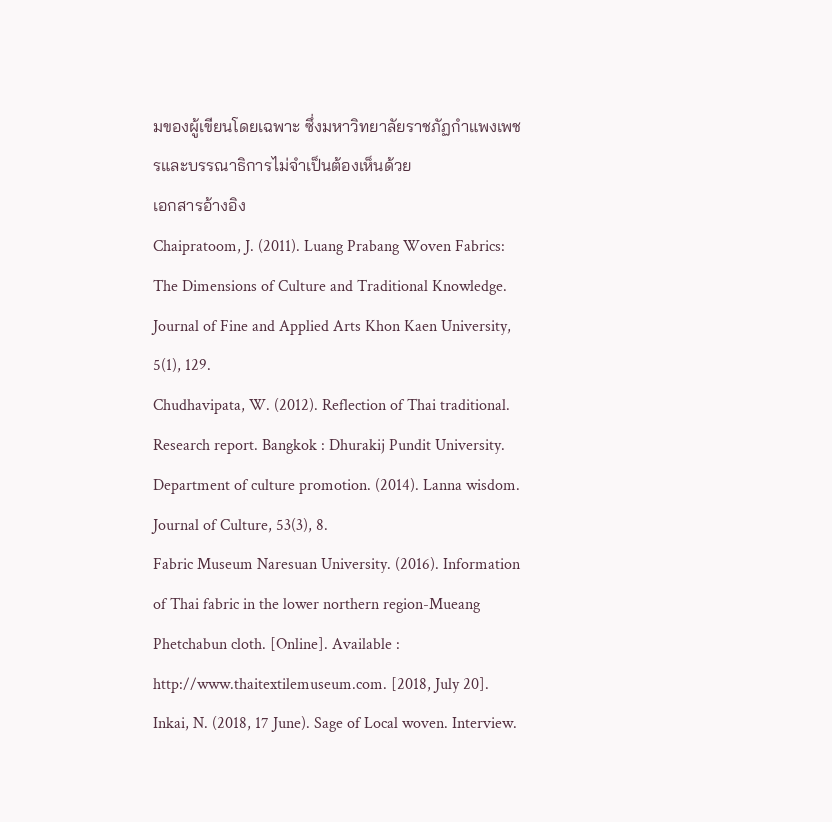มของผู้เขียนโดยเฉพาะ ซึ่งมหาวิทยาลัยราชภัฏกำแพงเพชรและบรรณาธิการไม่จำเป็นต้องเห็นด้วย
เอกสารอ้างอิง
Chaipratoom, J. (2011). Luang Prabang Woven Fabrics: The Dimensions of Culture and Traditional Knowledge. Journal of Fine and Applied Arts Khon Kaen University, 5(1), 129.
Chudhavipata, W. (2012). Reflection of Thai traditional. Research report. Bangkok : Dhurakij Pundit University.
Department of culture promotion. (2014). Lanna wisdom. Journal of Culture, 53(3), 8.
Fabric Museum Naresuan University. (2016). Information of Thai fabric in the lower northern region-Mueang Phetchabun cloth. [Online]. Available : http://www.thaitextilemuseum.com. [2018, July 20].
Inkai, N. (2018, 17 June). Sage of Local woven. Interview.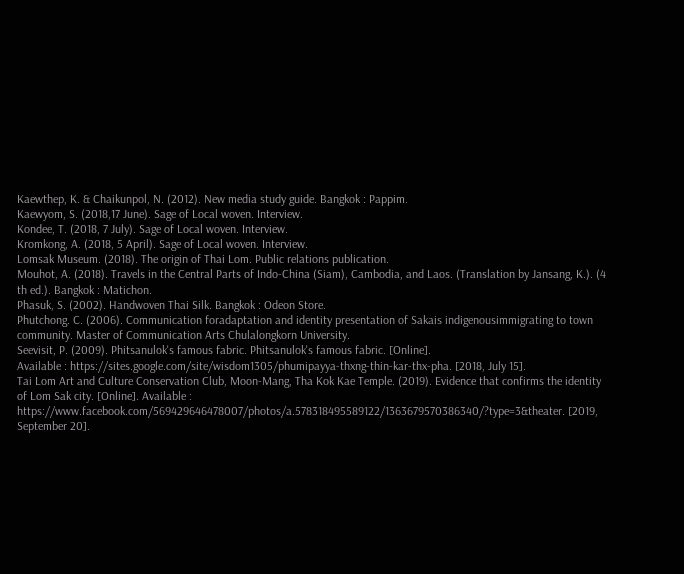Kaewthep, K. & Chaikunpol, N. (2012). New media study guide. Bangkok : Pappim.
Kaewyom, S. (2018,17 June). Sage of Local woven. Interview.
Kondee, T. (2018, 7 July). Sage of Local woven. Interview.
Kromkong, A. (2018, 5 April). Sage of Local woven. Interview.
Lomsak Museum. (2018). The origin of Thai Lom. Public relations publication.
Mouhot, A. (2018). Travels in the Central Parts of Indo-China (Siam), Cambodia, and Laos. (Translation by Jansang, K.). (4 th ed.). Bangkok : Matichon.
Phasuk, S. (2002). Handwoven Thai Silk. Bangkok : Odeon Store.
Phutchong. C. (2006). Communication foradaptation and identity presentation of Sakais indigenousimmigrating to town community. Master of Communication Arts Chulalongkorn University.
Seevisit, P. (2009). Phitsanulok's famous fabric. Phitsanulok's famous fabric. [Online].
Available : https://sites.google.com/site/wisdom1305/phumipayya-thxng-thin-kar-thx-pha. [2018, July 15].
Tai Lom Art and Culture Conservation Club, Moon-Mang, Tha Kok Kae Temple. (2019). Evidence that confirms the identity of Lom Sak city. [Online]. Available : https://www.facebook.com/569429646478007/photos/a.578318495589122/1363679570386340/?type=3&theater. [2019, September 20].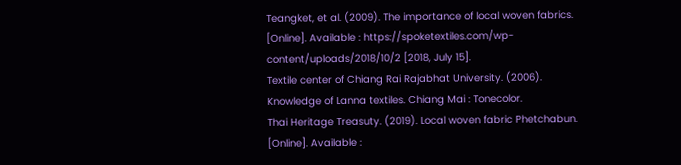Teangket, et al. (2009). The importance of local woven fabrics. [Online]. Available : https://spoketextiles.com/wp-content/uploads/2018/10/2 [2018, July 15].
Textile center of Chiang Rai Rajabhat University. (2006). Knowledge of Lanna textiles. Chiang Mai : Tonecolor.
Thai Heritage Treasuty. (2019). Local woven fabric Phetchabun. [Online]. Available :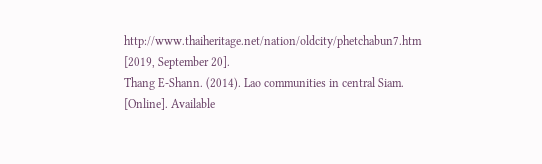http://www.thaiheritage.net/nation/oldcity/phetchabun7.htm [2019, September 20].
Thang E-Shann. (2014). Lao communities in central Siam. [Online]. Available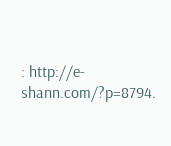: http://e-shann.com/?p=8794.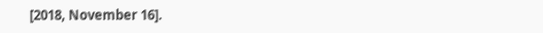[2018, November 16].